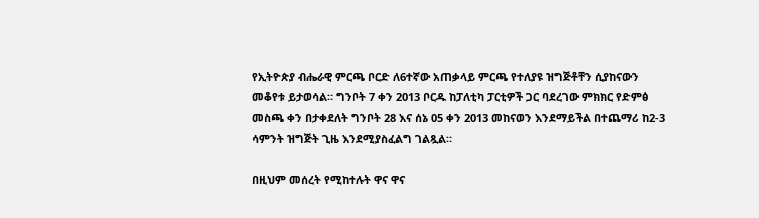የኢትዮጵያ ብሔራዊ ምርጫ ቦርድ ለ6ተኛው አጠቃላይ ምርጫ የተለያዩ ዝግጅቶቸን ሲያከናውን መቆየቱ ይታወሳል። ግንቦት 7 ቀን 2013 ቦርዱ ከፓለቲካ ፓርቲዎች ጋር ባደረገው ምክክር የድምፅ መስጫ ቀን በታቀደለት ግንቦት 28 እና ሰኔ 05 ቀን 2013 መከናወን እንደማይችል በተጨማሪ ከ2-3 ሳምንት ዝግጅት ጊዜ እንደሚያስፈልግ ገልጿል።

በዚህም መሰረት የሚከተሉት ዋና ዋና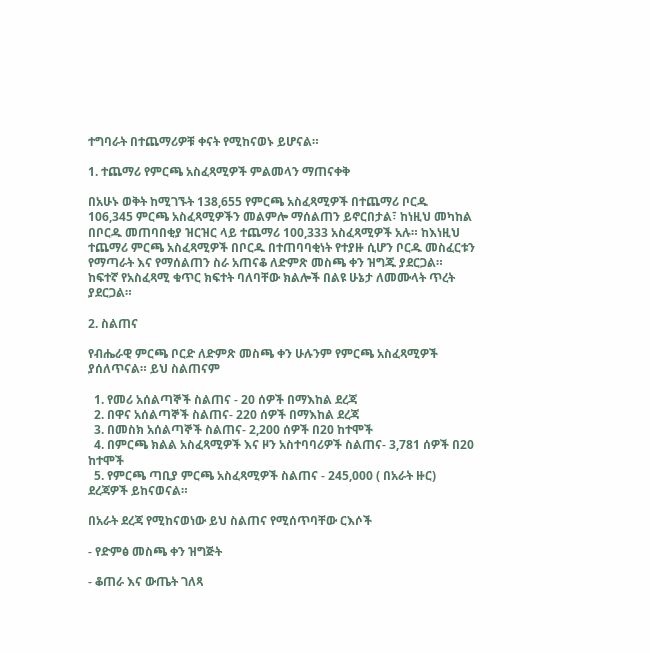ተግባራት በተጨማሪዎቹ ቀናት የሚከናወኑ ይሆናል።

1. ተጨማሪ የምርጫ አስፈጻሚዎች ምልመላን ማጠናቀቅ

በአሁኑ ወቅት ከሚገኙት 138,655 የምርጫ አስፈጻሚዎች በተጨማሪ ቦርዱ 106,345 ምርጫ አስፈጻሚዎችን መልምሎ ማሰልጠን ይኖርበታል፣ ከነዚህ መካከል በቦርዱ መጠባበቂያ ዝርዝር ላይ ተጨማሪ 100,333 አስፈጻሚዎች አሉ። ከእነዚህ ተጨማሪ ምርጫ አስፈጻሚዎች በቦርዱ በተጠባባቂነት የተያዙ ሲሆን ቦርዱ መስፈርቱን የማጣራት እና የማሰልጠን ስራ አጠናቆ ለድምጽ መስጫ ቀን ዝግጁ ያደርጋል። ከፍተኛ የአስፈጻሚ ቁጥር ክፍተት ባለባቸው ክልሎች በልዩ ሁኔታ ለመሙላት ጥረት ያደርጋል።

2. ስልጠና

የብሔራዊ ምርጫ ቦርድ ለድምጽ መስጫ ቀን ሁሉንም የምርጫ አስፈጻሚዎች ያሰለጥናል። ይህ ስልጠናም

  1. የመሪ አሰልጣኞች ስልጠና - 20 ሰዎች በማእከል ደረጃ
  2. በዋና አሰልጣኞች ስልጠና- 220 ሰዎች በማእከል ደረጃ
  3. በመስክ አሰልጣኞች ስልጠና- 2,200 ሰዎች በ20 ከተሞች
  4. በምርጫ ክልል አስፈጻሚዎች እና ዞን አስተባባሪዎች ስልጠና- 3,781 ሰዎች በ20 ከተሞች
  5. የምርጫ ጣቢያ ምርጫ አስፈጻሚዎች ስልጠና - 245,000 ( በአራት ዙር) ደረጃዎች ይከናወናል።

በአራት ደረጃ የሚከናወነው ይህ ስልጠና የሚሰጥባቸው ርእሶች

- የድምፅ መስጫ ቀን ዝግጅት

- ቆጠራ እና ውጤት ገለጻ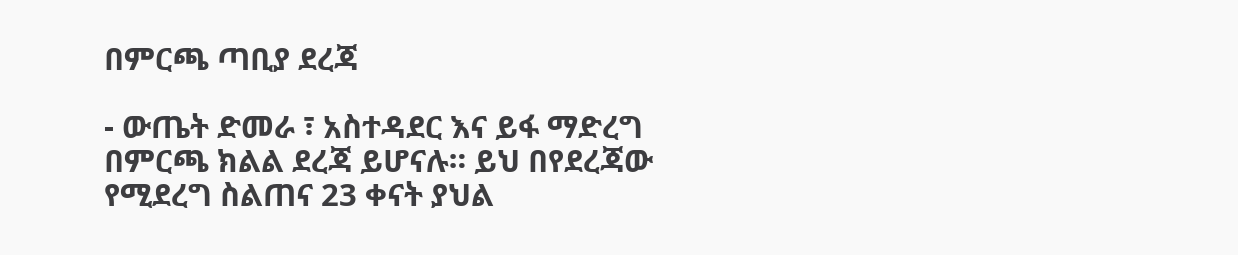በምርጫ ጣቢያ ደረጃ

- ውጤት ድመራ ፣ አስተዳደር እና ይፋ ማድረግ በምርጫ ክልል ደረጃ ይሆናሉ። ይህ በየደረጃው የሚደረግ ስልጠና 23 ቀናት ያህል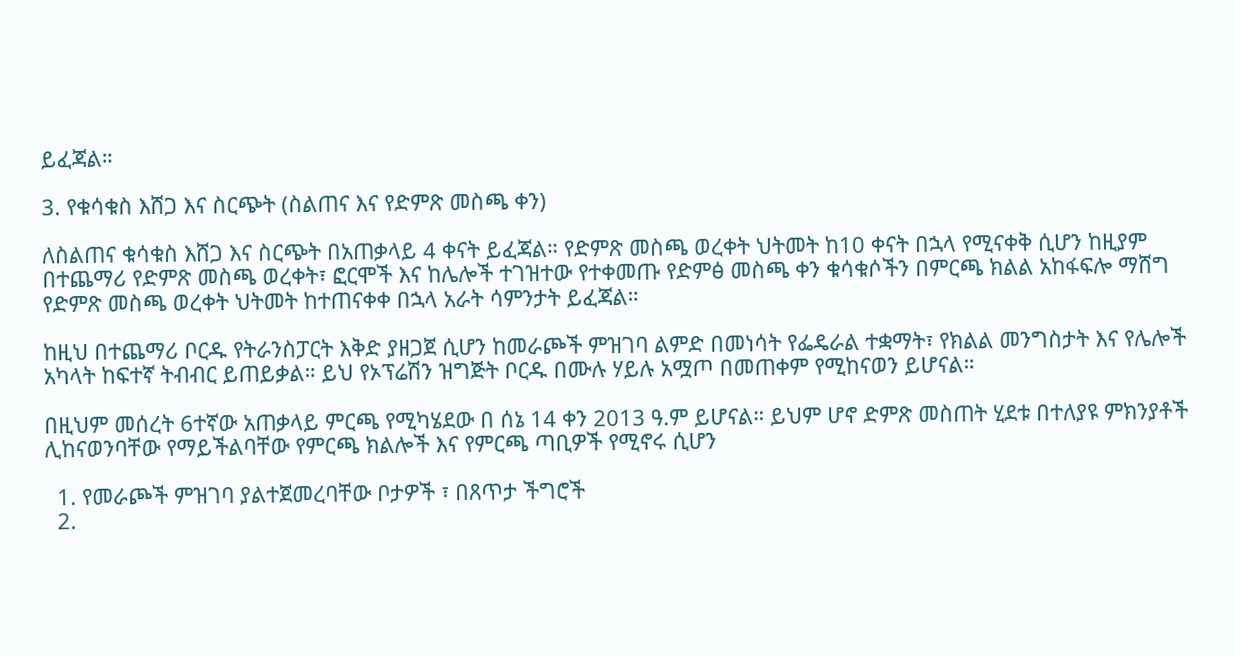ይፈጃል።

3. የቁሳቁስ እሸጋ እና ስርጭት (ስልጠና እና የድምጽ መስጫ ቀን)

ለስልጠና ቁሳቁስ እሸጋ እና ስርጭት በአጠቃላይ 4 ቀናት ይፈጃል። የድምጽ መስጫ ወረቀት ህትመት ከ10 ቀናት በኋላ የሚናቀቅ ሲሆን ከዚያም በተጨማሪ የድምጽ መስጫ ወረቀት፣ ፎርሞች እና ከሌሎች ተገዝተው የተቀመጡ የድምፅ መስጫ ቀን ቁሳቁሶችን በምርጫ ክልል አከፋፍሎ ማሸግ የድምጽ መስጫ ወረቀት ህትመት ከተጠናቀቀ በኋላ አራት ሳምንታት ይፈጃል።

ከዚህ በተጨማሪ ቦርዱ የትራንስፓርት እቅድ ያዘጋጀ ሲሆን ከመራጮች ምዝገባ ልምድ በመነሳት የፌዴራል ተቋማት፣ የክልል መንግስታት እና የሌሎች አካላት ከፍተኛ ትብብር ይጠይቃል። ይህ የኦፕሬሽን ዝግጅት ቦርዱ በሙሉ ሃይሉ አሟጦ በመጠቀም የሚከናወን ይሆናል።

በዚህም መሰረት 6ተኛው አጠቃላይ ምርጫ የሚካሄደው በ ሰኔ 14 ቀን 2013 ዓ.ም ይሆናል። ይህም ሆኖ ድምጽ መስጠት ሂደቱ በተለያዩ ምክንያቶች ሊከናወንባቸው የማይችልባቸው የምርጫ ክልሎች እና የምርጫ ጣቢዎች የሚኖሩ ሲሆን

  1. የመራጮች ምዝገባ ያልተጀመረባቸው ቦታዎች ፣ በጸጥታ ችግሮች
  2.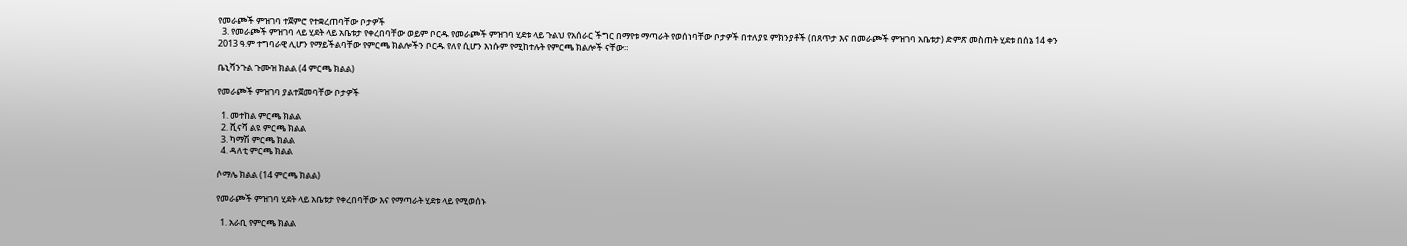የመራጮች ምዝገባ ተጀምሮ የተቋረጠባቸው ቦታዎች
  3. የመራጮች ምዝገባ ላይ ሂደት ላይ አቤቱታ የቀረበባቸው ወይም ቦርዱ የመራጮች ምዝገባ ሂደቱ ላይ ጉልህ የአሰራር ችግር በማየቱ ማጣራት የወሰነባቸው ቦታዎች በተለያዩ ምክንያቶች (በጸጥታ እና በመራጮች ምዝገባ አቤቱታ) ድምጽ መስጠት ሂደቱ በሰኔ 14 ቀን 2013 ዓ.ም ተግባራዊ ሊሆን የማይችልባቸው የምርጫ ክልሎችን ቦርዱ የለየ ሲሆን እነሱም የሚከተሉት የምርጫ ክልሎች ናቸው።

ቤኒሻንጉል ጉሙዝ ክልል (4 ምርጫ ክልል)

የመራጮች ምዝገባ ያልተጀመባቸው ቦታዎች

  1. መተከል ምርጫ ክልል
  2. ሺናሻ ልዩ ምርጫ ክልል
  3. ካማሽ ምርጫ ክልል
  4. ዳለቲ ምርጫ ክልል

ሶማሌ ክልል (14 ምርጫ ክልል)

የመራጮች ምዝገባ ሂደት ላይ አቤቱታ የቀረበባቸው እና የማጣራት ሂደቱ ላይ የሚወሰኑ

  1. አራቢ የምርጫ ክልል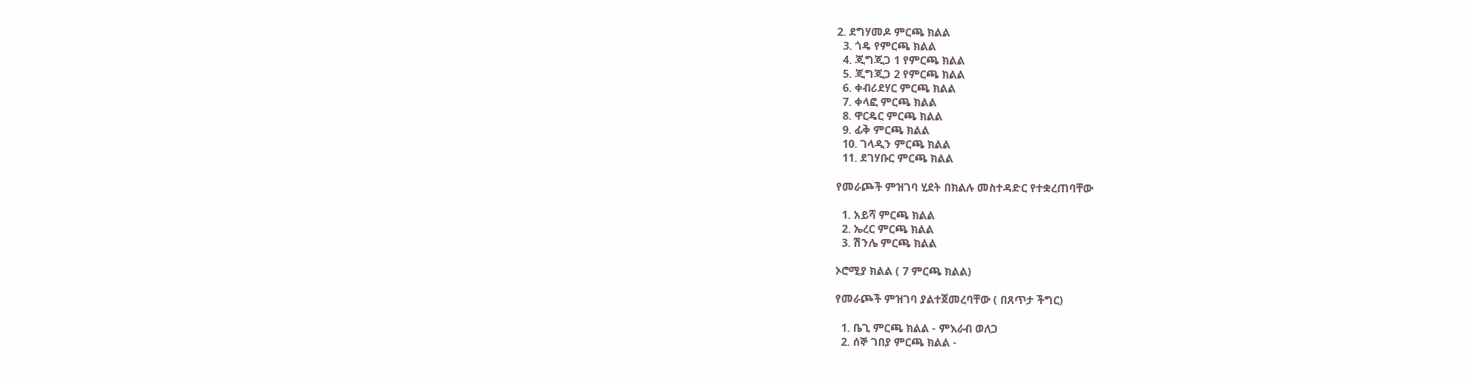2. ደግሃመዶ ምርጫ ክልል
  3. ጎዴ የምርጫ ክልል
  4. ጂግጂጋ 1 የምርጫ ክልል
  5. ጂግጂጋ 2 የምርጫ ክልል
  6. ቀብሪደሃር ምርጫ ክልል
  7. ቀላፎ ምርጫ ክልል
  8. ዋርዴር ምርጫ ክልል
  9. ፊቅ ምርጫ ክልል
  10. ገላዲን ምርጫ ክልል
  11. ደገሃቡር ምርጫ ክልል

የመራጮች ምዝገባ ሂደት በክልሉ መስተዳድር የተቋረጠባቸው

  1. አይሻ ምርጫ ክልል
  2. ኤረር ምርጫ ክልል
  3. ሽንሌ ምርጫ ክልል

ኦሮሚያ ክልል ( 7 ምርጫ ክልል)

የመራጮች ምዝገባ ያልተጀመረባቸው ( በጸጥታ ችግር)

  1. ቤጊ ምርጫ ክልል - ምእራብ ወለጋ
  2. ሰኞ ገበያ ምርጫ ክልል -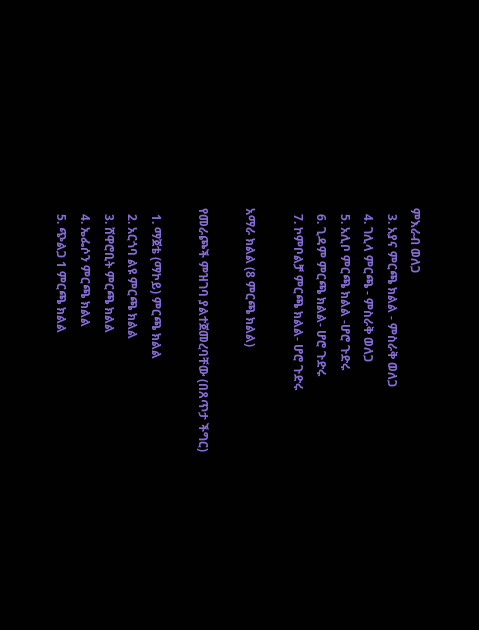ምእራብ ወለጋ
  3. አያና ምርጫ ክልል - ምስራቅ ወለጋ
  4. ገሊላ ምርጫ - ምስራቅ ወለጋ
  5. አሊቦ ምርጫ ክልል -ሆሮ ጉድሩ
  6. ጊዳም ምርጫ ክልል- ሆሮ ጉድሩ
  7. ኮምቦልቻ ምርጫ ክልል- ሆሮ ጉድሩ

አማራ ክልል (8 ምርጫ ክልል)

የመራጮች ምዝገባ ያልተጀመረባቸው (በጸጥታ ችግር)

  1. ማጀቴ (ማኮይ) ምርጫ ክልል
  2. አርጎባ ልዩ ምርጫ ክልል
  3. ሸዋሮቢት ምርጫ ክልል
  4. ኤፌሶን ምርጫ ክልል
  5. ጭልጋ 1 ምርጫ ክልል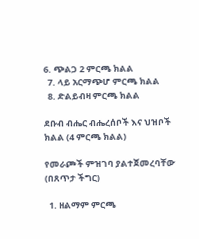6. ጭልጋ 2 ምርጫ ክልል
  7. ላይ አርማጭሆ ምርጫ ክልል
  8. ድልይብዛ ምርጫ ክልል

ደቡብ ብሔር ብሔረሰቦች እና ህዝቦች ክልል (4 ምርጫ ክልል)

የመራጮች ምዝገባ ያልተጀመረባቸው (በጸጥታ ችግር)

  1. ዘልማም ምርጫ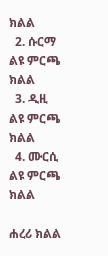ክልል
  2. ሱርማ ልዩ ምርጫ ክልል
  3. ዲዚ ልዩ ምርጫ ክልል
  4. ሙርሲ ልዩ ምርጫ ክልል

ሐረሪ ክልል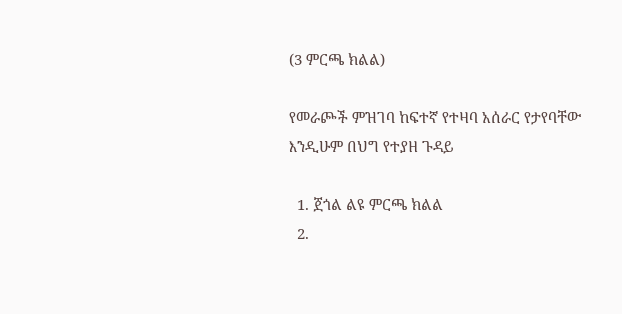(3 ምርጫ ክልል)

የመራጮች ምዝገባ ከፍተኛ የተዛባ አሰራር የታየባቸው እንዲሁም በህግ የተያዘ ጉዳይ

  1. ጀጎል ልዩ ምርጫ ክልል
  2.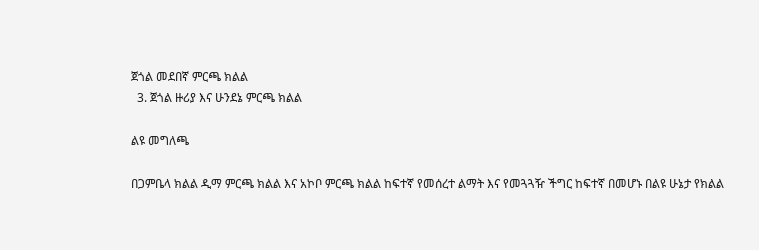ጀጎል መደበኛ ምርጫ ክልል
  3. ጀጎል ዙሪያ እና ሁንደኔ ምርጫ ክልል

ልዩ መግለጫ

በጋምቤላ ክልል ዲማ ምርጫ ክልል እና አኮቦ ምርጫ ክልል ከፍተኛ የመሰረተ ልማት እና የመጓጓዥ ችግር ከፍተኛ በመሆኑ በልዩ ሁኔታ የክልል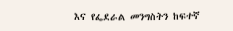እና የፌደራል መንግስትን ከፍተኛ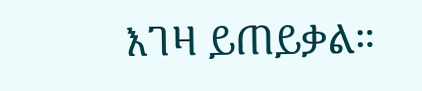እገዛ ይጠይቃል።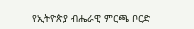የኢትዮጵያ ብሔራዊ ምርጫ ቦርድ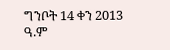ግንቦት 14 ቀን 2013 ዓ.ም